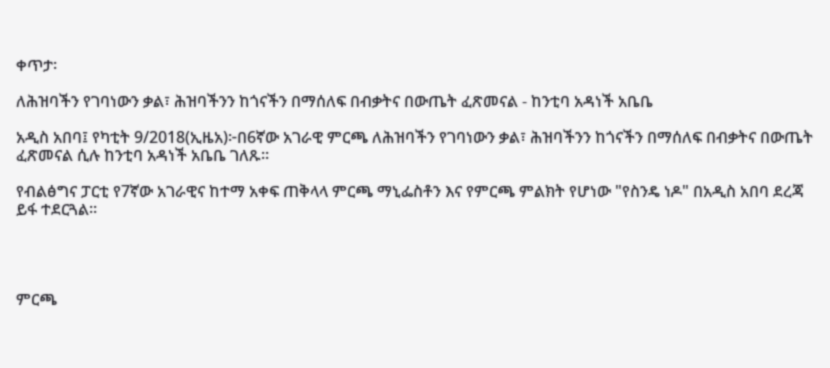ቀጥታ፡

ለሕዝባችን የገባነውን ቃል፣ ሕዝባችንን ከጎናችን በማሰለፍ በብቃትና በውጤት ፈጽመናል - ከንቲባ አዳነች አቤቤ

አዲስ አበባ፤ የካቲት 9/2018(ኢዜአ)፦በ6ኛው አገራዊ ምርጫ ለሕዝባችን የገባነውን ቃል፣ ሕዝባችንን ከጎናችን በማሰለፍ በብቃትና በውጤት ፈጽመናል ሲሉ ከንቲባ አዳነች አቤቤ ገለጹ።

የብልፅግና ፓርቲ የ7ኛው አገራዊና ከተማ አቀፍ ጠቅላላ ምርጫ ማኒፌስቶን እና የምርጫ ምልክት የሆነው "የስንዴ ነዶ" በአዲስ አበባ ደረጃ ይፋ ተደርጓል።




ምርጫ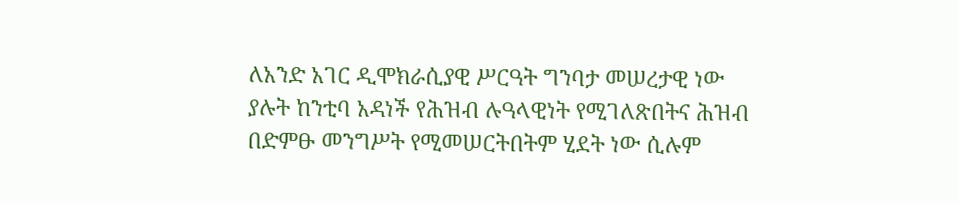ለአንድ አገር ዲሞክራሲያዊ ሥርዓት ግንባታ መሠረታዊ ነው ያሉት ከንቲባ አዳነች የሕዝብ ሉዓላዊነት የሚገለጽበትና ሕዝብ በድምፁ መንግሥት የሚመሠርትበትም ሂደት ነው ሲሉም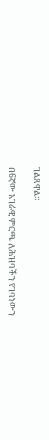ገልጸዋል።

በ6ኛው አገራዊ ምርጫ ለሕዝባችን የገባነውን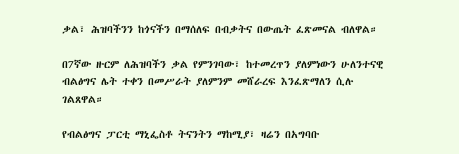ቃል፣ ሕዝባችንን ከጎናችን በማሰለፍ በብቃትና በውጤት ፈጽመናል ብለዋል።

በ7ኛው ዙርም ለሕዝባችን ቃል የምንገባው፣ ከተመረጥን ያለምነውን ሁለንተናዊ ብልፅግና ሌት ተቀን በመሥራት ያለምንም መሸራረፍ እንፈጽማለን ሲሉ ገልጸዋል።

የብልፅግና ፓርቲ ማኒፌስቶ ትናንትን ማከሚያ፣ ዛሬን በአግባቡ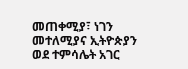መጠቀሚያ፣ ነገን መተለሚያና ኢትዮጵያን ወደ ተምሳሌት አገር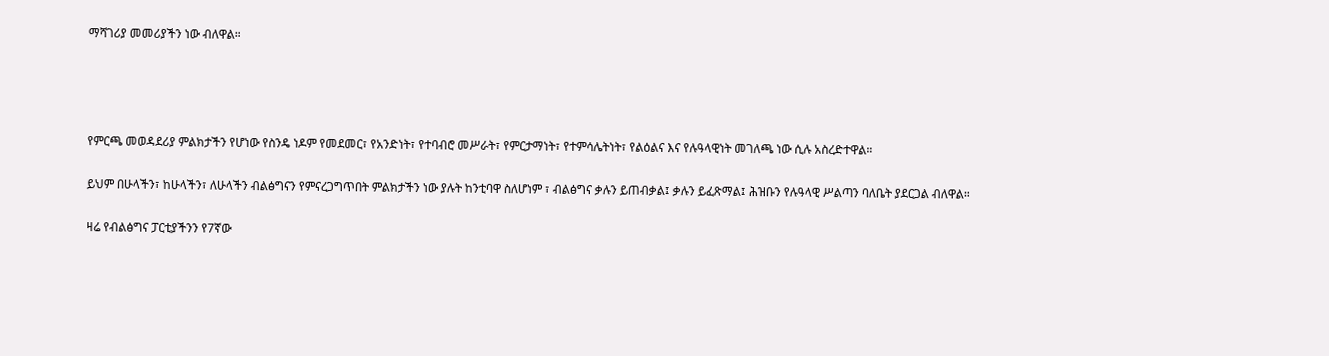ማሻገሪያ መመሪያችን ነው ብለዋል።




የምርጫ መወዳደሪያ ምልክታችን የሆነው የስንዴ ነዶም የመደመር፣ የአንድነት፣ የተባብሮ መሥራት፣ የምርታማነት፣ የተምሳሌትነት፣ የልዕልና እና የሉዓላዊነት መገለጫ ነው ሲሉ አስረድተዋል።

ይህም በሁላችን፣ ከሁላችን፣ ለሁላችን ብልፅግናን የምናረጋግጥበት ምልክታችን ነው ያሉት ከንቲባዋ ስለሆነም ፣ ብልፅግና ቃሉን ይጠብቃል፤ ቃሉን ይፈጽማል፤ ሕዝቡን የሉዓላዊ ሥልጣን ባለቤት ያደርጋል ብለዋል።

ዛሬ የብልፅግና ፓርቲያችንን የ7ኛው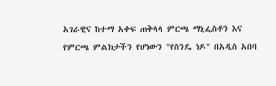አገራዊና ከተማ አቀፍ ጠቅላላ ምርጫ ማኒፌስቶን እና የምርጫ ምልክታችን የሆነውን "የስንዴ ነዶ" በአዲስ አበባ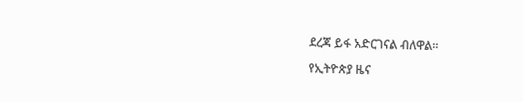ደረጃ ይፋ አድርገናል ብለዋል።

የኢትዮጵያ ዜና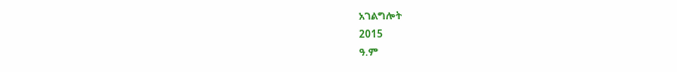አገልግሎት
2015
ዓ.ም